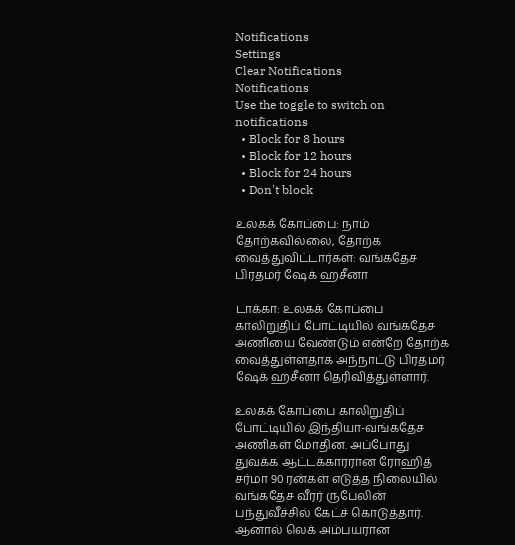Notifications
Settings
Clear Notifications
Notifications
Use the toggle to switch on notifications
  • Block for 8 hours
  • Block for 12 hours
  • Block for 24 hours
  • Don't block

உலகக் கோப்பை: நாம் தோற்கவில்லை, தோற்க வைத்துவிட்டார்கள்: வங்கதேச பிரதமர் ஷேக் ஹசீனா

டாக்கா: உலகக் கோப்பை காலிறுதிப் போட்டியில் வங்கதேச அணியை வேண்டும் என்றே தோற்க வைத்துள்ளதாக அந்நாட்டு பிரதமர் ஷேக் ஹசீனா தெரிவித்துள்ளார்.

உலகக் கோப்பை காலிறுதிப் போட்டியில் இந்தியா-வங்கதேச அணிகள் மோதின. அப்போது துவக்க ஆட்டக்காரரான ரோஹித் சர்மா 90 ரன்கள் எடுத்த நிலையில் வங்கதேச வீரர் ருபேலின் பந்துவீச்சில் கேட்ச் கொடுத்தார். ஆனால் லெக் அம்பயரான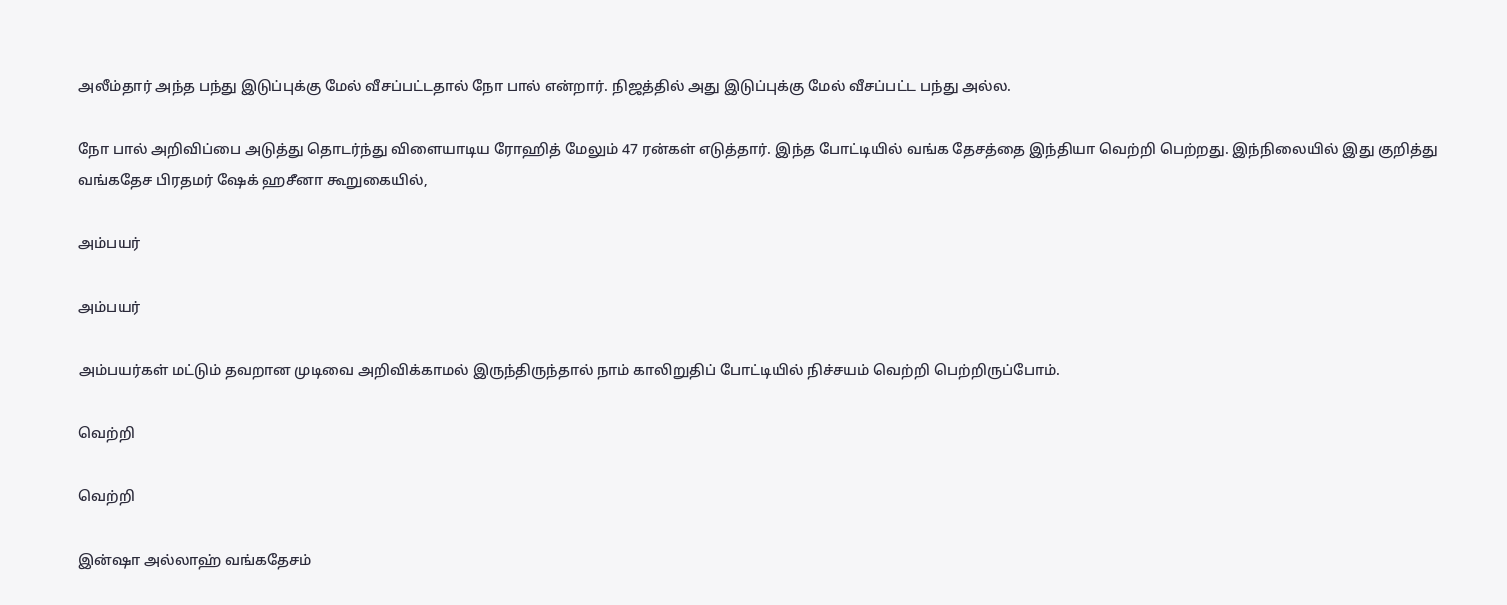அலீம்தார் அந்த பந்து இடுப்புக்கு மேல் வீசப்பட்டதால் நோ பால் என்றார். நிஜத்தில் அது இடுப்புக்கு மேல் வீசப்பட்ட பந்து அல்ல.

நோ பால் அறிவிப்பை அடுத்து தொடர்ந்து விளையாடிய ரோஹித் மேலும் 47 ரன்கள் எடுத்தார். இந்த போட்டியில் வங்க தேசத்தை இந்தியா வெற்றி பெற்றது. இந்நிலையில் இது குறித்து வங்கதேச பிரதமர் ஷேக் ஹசீனா கூறுகையில்,

அம்பயர்

அம்பயர்

அம்பயர்கள் மட்டும் தவறான முடிவை அறிவிக்காமல் இருந்திருந்தால் நாம் காலிறுதிப் போட்டியில் நிச்சயம் வெற்றி பெற்றிருப்போம்.

வெற்றி

வெற்றி

இன்ஷா அல்லாஹ் வங்கதேசம்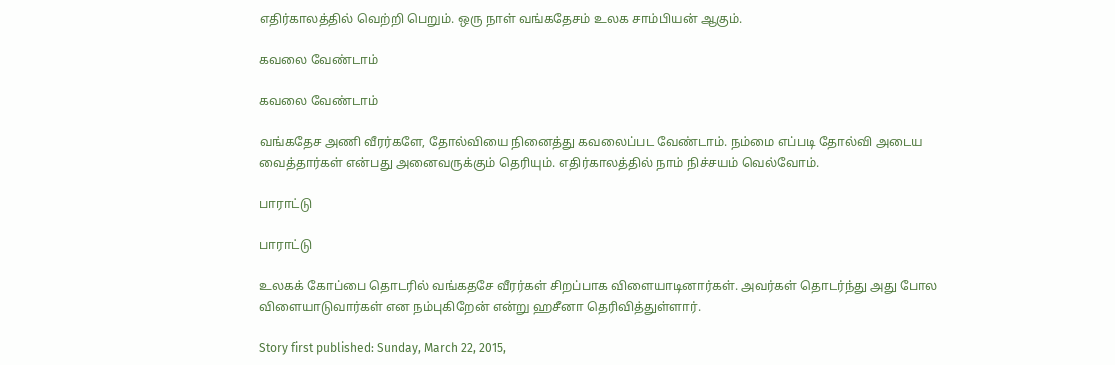எதிர்காலத்தில் வெற்றி பெறும். ஒரு நாள் வங்கதேசம் உலக சாம்பியன் ஆகும்.

கவலை வேண்டாம்

கவலை வேண்டாம்

வங்கதேச அணி வீரர்களே, தோல்வியை நினைத்து கவலைப்பட வேண்டாம். நம்மை எப்படி தோல்வி அடைய வைத்தார்கள் என்பது அனைவருக்கும் தெரியும். எதிர்காலத்தில் நாம் நிச்சயம் வெல்வோம்.

பாராட்டு

பாராட்டு

உலகக் கோப்பை தொடரில் வங்கதசே வீரர்கள் சிறப்பாக விளையாடினார்கள். அவர்கள் தொடர்ந்து அது போல விளையாடுவார்கள் என நம்புகிறேன் என்று ஹசீனா தெரிவித்துள்ளார்.

Story first published: Sunday, March 22, 2015,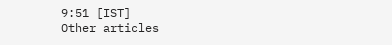9:51 [IST]
Other articles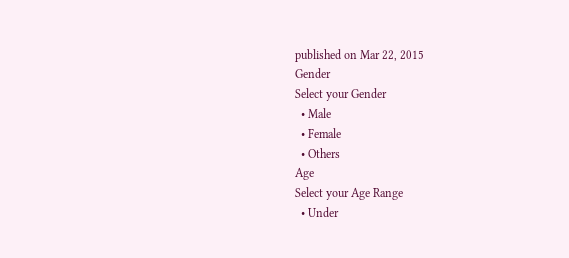published on Mar 22, 2015
Gender
Select your Gender
  • Male
  • Female
  • Others
Age
Select your Age Range
  • Under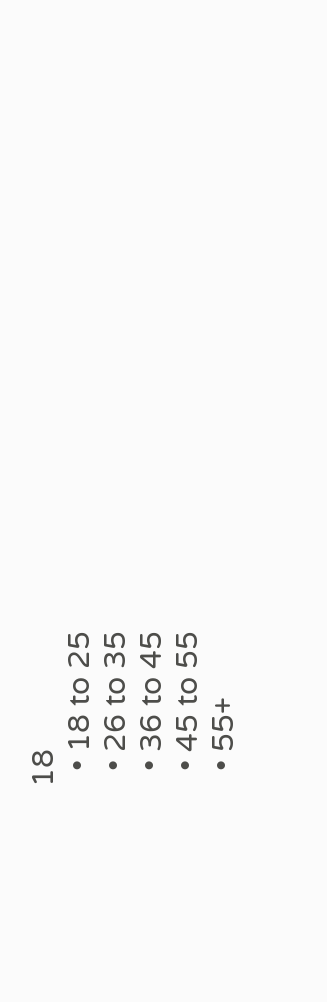18
  • 18 to 25
  • 26 to 35
  • 36 to 45
  • 45 to 55
  • 55+